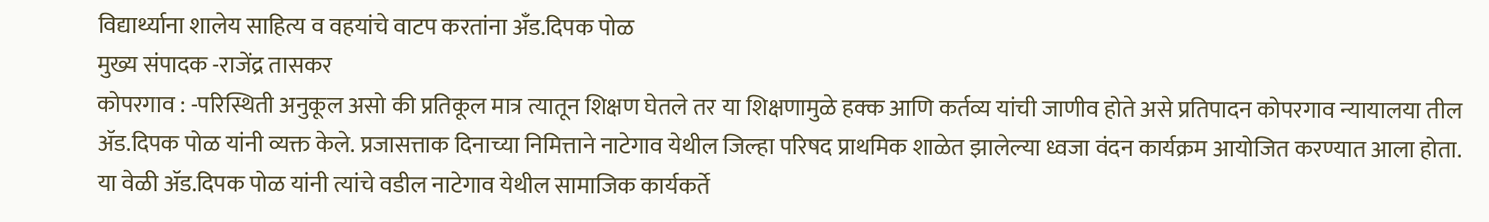विद्यार्थ्याना शालेय साहित्य व वहयांचे वाटप करतांना अँड.दिपक पोळ
मुख्य संपादक -राजेंद्र तासकर
कोपरगाव : -परिस्थिती अनुकूल असो की प्रतिकूल मात्र त्यातून शिक्षण घेतले तर या शिक्षणामुळे हक्क आणि कर्तव्य यांची जाणीव होते असे प्रतिपादन कोपरगाव न्यायालया तील ॲड.दिपक पोळ यांनी व्यक्त केले. प्रजासत्ताक दिनाच्या निमित्ताने नाटेगाव येथील जिल्हा परिषद प्राथमिक शाळेत झालेल्या ध्वजा वंदन कार्यक्रम आयोजित करण्यात आला होता.
या वेळी ॲड.दिपक पोळ यांनी त्यांचे वडील नाटेगाव येथील सामाजिक कार्यकर्ते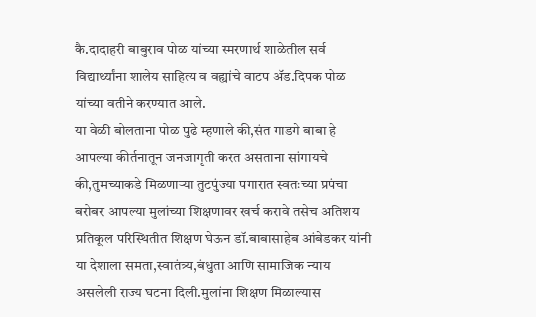कै.दादाहरी बाबुराव पोळ यांच्या स्मरणार्थ शाळेतील सर्व विद्यार्थ्यांना शालेय साहित्य व वह्यांचे वाटप ॲड.दिपक पोळ यांच्या वतीने करण्यात आले.
या वेळी बोलताना पोळ पुढे म्हणाले की,संत गाडगे बाबा हे आपल्या कीर्तनातून जनजागृती करत असताना सांगायचे की,तुमच्याकडे मिळणाऱ्या तुटपुंज्या पगारात स्वतःच्या प्रपंचा बरोबर आपल्या मुलांच्या शिक्षणावर खर्च करावे तसेच अतिशय प्रतिकूल परिस्थितीत शिक्षण घेऊन डॉ.बाबासाहेब आंबेडकर यांनी या देशाला समता,स्वातंत्र्य,बंधुता आणि सामाजिक न्याय असलेली राज्य घटना दिली.मुलांना शिक्षण मिळाल्यास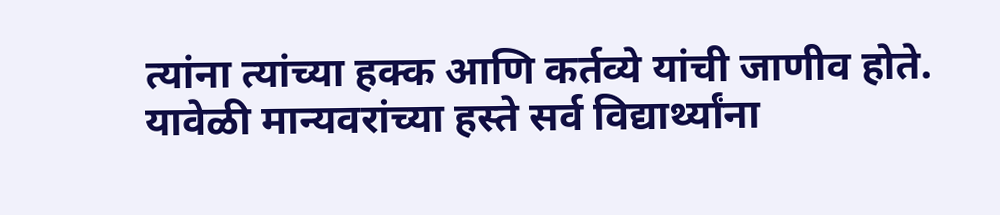त्यांना त्यांच्या हक्क आणि कर्तव्ये यांची जाणीव होते.
यावेळी मान्यवरांच्या हस्ते सर्व विद्यार्थ्यांना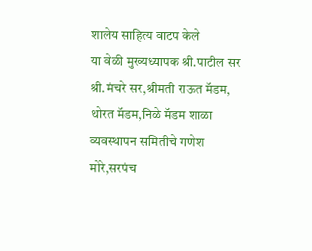शालेय साहित्य वाटप केले
या वेळी मुख्यध्यापक श्री.पाटील सर श्री.मंचरे सर,श्रीमती राऊत मॅडम, थोरत मॅडम,निळे मॅडम शाळा व्यवस्थापन समितीचे गणेश मोरे,सरपंच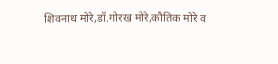शिवनाथ मोरे,डॉ.गोरख मोरे,कौतिक मोरे व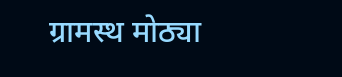ग्रामस्थ मोठ्या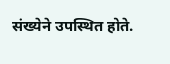संख्येने उपस्थित होते.